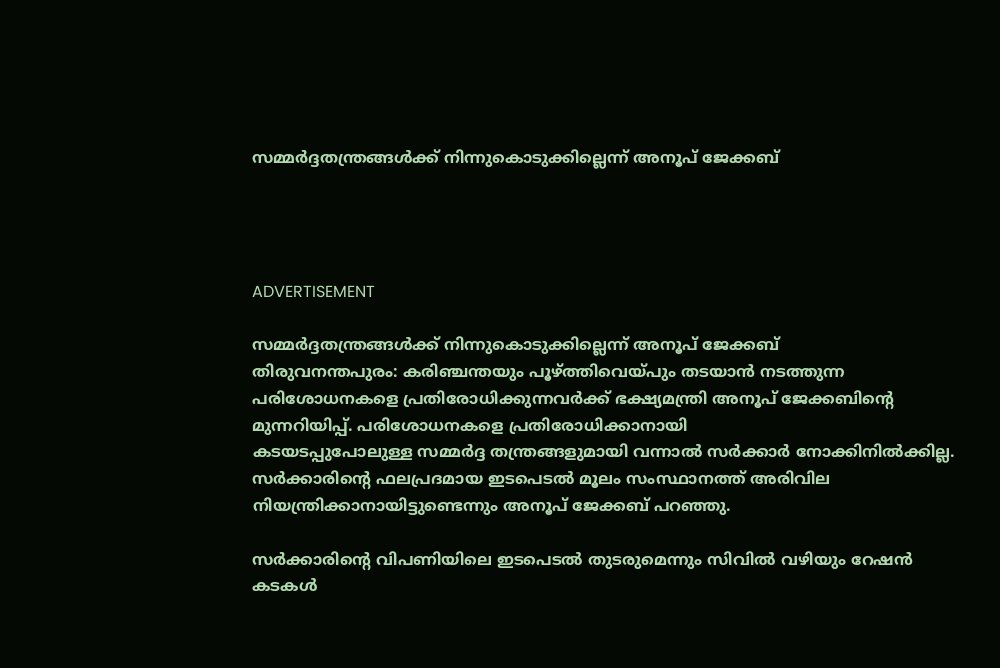സമ്മര്‍ദ്ദതന്ത്രങ്ങള്‍ക്ക് നിന്നുകൊടുക്കില്ലെന്ന് അനൂപ് ജേക്കബ്




ADVERTISEMENT

സമ്മര്‍ദ്ദതന്ത്രങ്ങള്‍ക്ക് നിന്നുകൊടുക്കില്ലെന്ന് അനൂപ് ജേക്കബ്
തിരുവനന്തപുരം: കരിഞ്ചന്തയും പൂഴ്ത്തിവെയ്പും തടയാന്‍ നടത്തുന്ന പരിശോധനകളെ പ്രതിരോധിക്കുന്നവര്‍ക്ക് ഭക്ഷ്യമന്ത്രി അനൂപ് ജേക്കബിന്റെ മുന്നറിയിപ്പ്. പരിശോധനകളെ പ്രതിരോധിക്കാനായി
കടയടപ്പുപോലുള്ള സമ്മര്‍ദ്ദ തന്ത്രങ്ങളുമായി വന്നാല്‍ സര്‍ക്കാര്‍ നോക്കിനില്‍ക്കില്ല. സര്‍ക്കാരിന്റെ ഫലപ്രദമായ ഇടപെടല്‍ മൂലം സംസ്ഥാനത്ത് അരിവില നിയന്ത്രിക്കാനായിട്ടുണ്ടെന്നും അനൂപ് ജേക്കബ് പറഞ്ഞു.

സര്‍ക്കാരിന്റെ വിപണിയിലെ ഇടപെടല്‍ തുടരുമെന്നും സിവില്‍ വഴിയും റേഷന്‍ കടകള്‍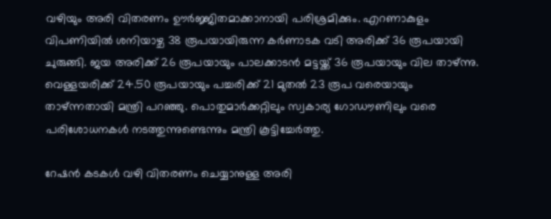വഴിയും അരി വിതരണം ഊര്‍ജ്ജിതമാക്കാനായി പരിശ്രമിക്കും. എറണാകുളം വിപണിയില്‍ ശനിയാഴ്ച 38 രൂപയായിരുന്ന കര്‍ണാടക വടി അരിക്ക് 36 രൂപയായി ചുരുങ്ങി. ജയ അരിക്ക് 26 രൂപയായും പാലക്കാടന്‍ മട്ടയ്ക്ക് 36 രൂപയായും വില താഴ്ന്നു. വെള്ളയരിക്ക് 24.50 രൂപയായും പച്ചരിക്ക് 21 മുതല്‍ 23 രൂപ വരെയായും താഴ്ന്നതായി മന്ത്രി പറഞ്ഞു. പൊതുമാര്‍ക്കറ്റിലും സ്വകാര്യ ഗോഡൗണിലും വരെ പരിശോധനകള്‍ നടത്തുന്നുണ്ടെന്നും മന്ത്രി കൂട്ടിച്ചേര്‍ത്തു.

റേഷന്‍ കടകള്‍ വഴി വിതരണം ചെയ്യാനുള്ള അരി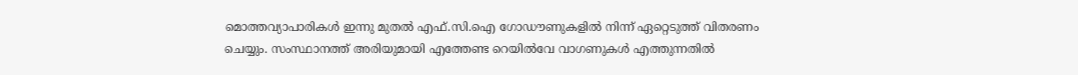മൊത്തവ്യാപാരികള്‍ ഇന്നു മുതല്‍ എഫ്.സി.ഐ ഗോഡൗണുകളില്‍ നിന്ന് ഏറ്റെടുത്ത് വിതരണം ചെയ്യും. സംസ്ഥാനത്ത് അരിയുമായി എത്തേണ്ട റെയില്‍വേ വാഗണുകള്‍ എത്തുന്നതില്‍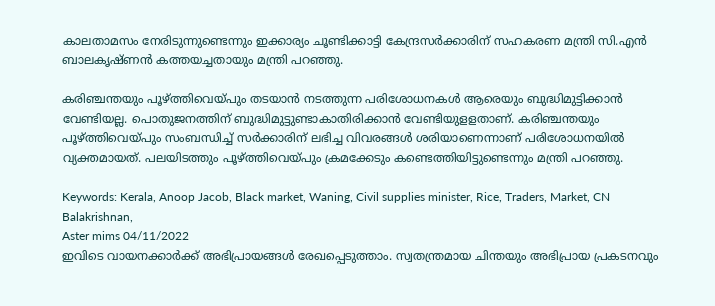കാലതാമസം നേരിടുന്നുണ്ടെന്നും ഇക്കാര്യം ചൂണ്ടിക്കാട്ടി കേന്ദ്രസര്‍ക്കാരിന് സഹകരണ മന്ത്രി സി.എന്‍ ബാലകൃഷ്ണന്‍ കത്തയച്ചതായും മന്ത്രി പറഞ്ഞു.

കരിഞ്ചന്തയും പൂഴ്ത്തിവെയ്പും തടയാന്‍ നടത്തുന്ന പരിശോധനകള്‍ ആരെയും ബുദ്ധിമുട്ടിക്കാന്‍ വേണ്ടിയല്ല. പൊതുജനത്തിന് ബുദ്ധിമുട്ടുണ്ടാകാതിരിക്കാന്‍ വേണ്ടിയുളളതാണ്. കരിഞ്ചന്തയും പൂഴ്ത്തിവെയ്പും സംബന്ധിച്ച് സര്‍ക്കാരിന് ലഭിച്ച വിവരങ്ങള്‍ ശരിയാണെന്നാണ് പരിശോധനയില്‍ വ്യക്തമായത്. പലയിടത്തും പൂഴ്ത്തിവെയ്പും ക്രമക്കേടും കണ്ടെത്തിയിട്ടുണ്ടെന്നും മന്ത്രി പറഞ്ഞു.

Keywords: Kerala, Anoop Jacob, Black market, Waning, Civil supplies minister, Rice, Traders, Market, CN Balakrishnan,
Aster mims 04/11/2022
ഇവിടെ വായനക്കാർക്ക് അഭിപ്രായങ്ങൾ രേഖപ്പെടുത്താം. സ്വതന്ത്രമായ ചിന്തയും അഭിപ്രായ പ്രകടനവും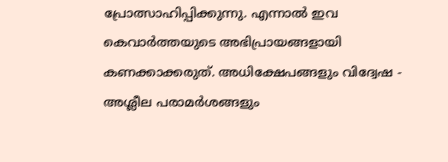പ്രോത്സാഹിപ്പിക്കുന്നു. എന്നാൽ ഇവ കെവാർത്തയുടെ അഭിപ്രായങ്ങളായി കണക്കാക്കരുത്. അധിക്ഷേപങ്ങളും വിദ്വേഷ - അശ്ലീല പരാമർശങ്ങളും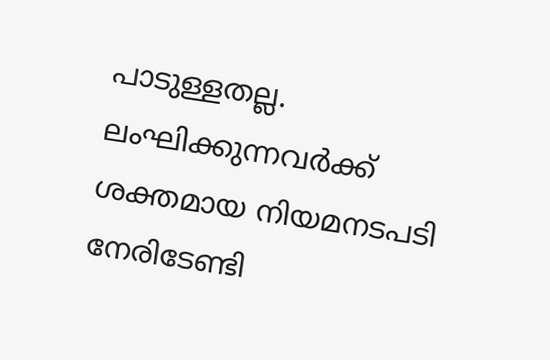പാടുള്ളതല്ല. ലംഘിക്കുന്നവർക്ക് ശക്തമായ നിയമനടപടി നേരിടേണ്ടി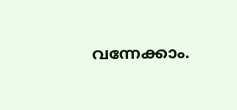വന്നേക്കാം.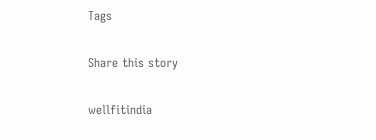Tags

Share this story

wellfitindia